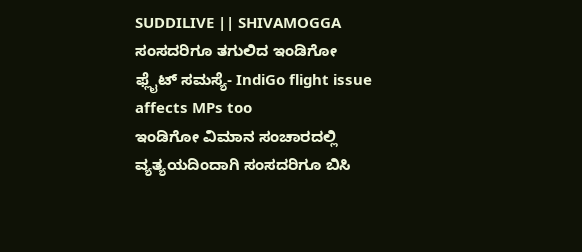SUDDILIVE || SHIVAMOGGA
ಸಂಸದರಿಗೂ ತಗುಲಿದ ಇಂಡಿಗೋ ಫ್ಲೈಟ್ ಸಮಸ್ಯೆ- IndiGo flight issue affects MPs too
ಇಂಡಿಗೋ ವಿಮಾನ ಸಂಚಾರದಲ್ಲಿ ವ್ಯತ್ಯಯದಿಂದಾಗಿ ಸಂಸದರಿಗೂ ಬಿಸಿ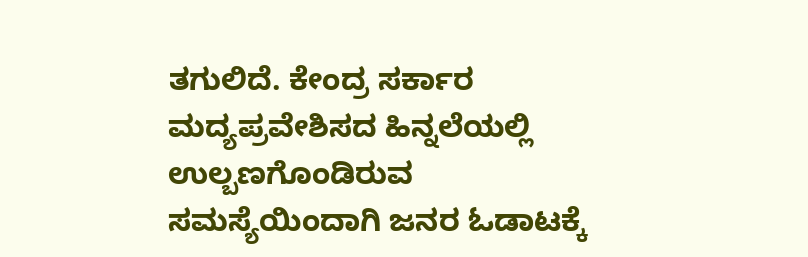ತಗುಲಿದೆ. ಕೇಂದ್ರ ಸರ್ಕಾರ ಮದ್ಯಪ್ರವೇಶಿಸದ ಹಿನ್ನಲೆಯಲ್ಲಿ ಉಲ್ಬಣಗೊಂಡಿರುವ ಸಮಸ್ಯೆಯಿಂದಾಗಿ ಜನರ ಓಡಾಟಕ್ಕೆ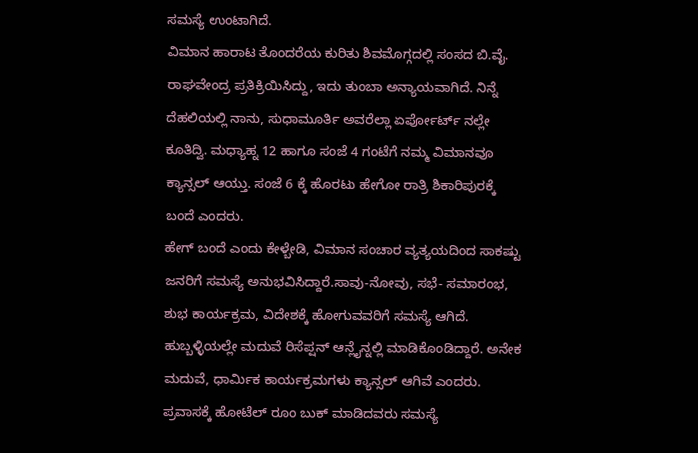ಸಮಸ್ಯೆ ಉಂಟಾಗಿದೆ.
ವಿಮಾನ ಹಾರಾಟ ತೊಂದರೆಯ ಕುರಿತು ಶಿವಮೊಗ್ಗದಲ್ಲಿ ಸಂಸದ ಬಿ.ವೈ. ರಾಘವೇಂದ್ರ ಪ್ರತಿಕ್ರಿಯಿಸಿದ್ದು, ಇದು ತುಂಬಾ ಅನ್ಯಾಯವಾಗಿದೆ. ನಿನ್ನೆ ದೆಹಲಿಯಲ್ಲಿ ನಾನು, ಸುಧಾಮೂರ್ತಿ ಅವರೆಲ್ಲಾ ಏರ್ಪೋರ್ಟ್ ನಲ್ಲೇ ಕೂತಿದ್ವಿ. ಮಧ್ಯಾಹ್ನ 12 ಹಾಗೂ ಸಂಜೆ 4 ಗಂಟೆಗೆ ನಮ್ಮ ವಿಮಾನವೂ ಕ್ಯಾನ್ಸಲ್ ಆಯ್ತು. ಸಂಜೆ 6 ಕ್ಕೆ ಹೊರಟು ಹೇಗೋ ರಾತ್ರಿ ಶಿಕಾರಿಪುರಕ್ಕೆ ಬಂದೆ ಎಂದರು.
ಹೇಗ್ ಬಂದೆ ಎಂದು ಕೇಳ್ಬೇಡಿ, ವಿಮಾನ ಸಂಚಾರ ವ್ಯತ್ಯಯದಿಂದ ಸಾಕಷ್ಟು ಜನರಿಗೆ ಸಮಸ್ಯೆ ಅನುಭವಿಸಿದ್ದಾರೆ.ಸಾವು-ನೋವು, ಸಭೆ- ಸಮಾರಂಭ, ಶುಭ ಕಾರ್ಯಕ್ರಮ, ವಿದೇಶಕ್ಕೆ ಹೋಗುವವರಿಗೆ ಸಮಸ್ಯೆ ಆಗಿದೆ. ಹುಬ್ಬಳ್ಳಿಯಲ್ಲೇ ಮದುವೆ ರಿಸೆಪ್ಷನ್ ಆನ್ಲೈನ್ನಲ್ಲಿ ಮಾಡಿಕೊಂಡಿದ್ದಾರೆ. ಅನೇಕ ಮದುವೆ, ಧಾರ್ಮಿಕ ಕಾರ್ಯಕ್ರಮಗಳು ಕ್ಯಾನ್ಸಲ್ ಆಗಿವೆ ಎಂದರು.
ಪ್ರವಾಸಕ್ಕೆ ಹೋಟೆಲ್ ರೂಂ ಬುಕ್ ಮಾಡಿದವರು ಸಮಸ್ಯೆ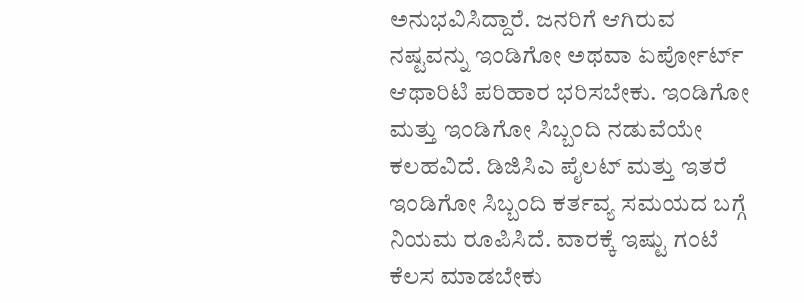ಅನುಭವಿಸಿದ್ದಾರೆ. ಜನರಿಗೆ ಆಗಿರುವ ನಷ್ಟವನ್ನು ಇಂಡಿಗೋ ಅಥವಾ ಏರ್ಪೋರ್ಟ್ ಆಥಾರಿಟಿ ಪರಿಹಾರ ಭರಿಸಬೇಕು. ಇಂಡಿಗೋ ಮತ್ತು ಇಂಡಿಗೋ ಸಿಬ್ಬಂದಿ ನಡುವೆಯೇ ಕಲಹವಿದೆ. ಡಿಜಿಸಿಎ ಪೈಲಟ್ ಮತ್ತು ಇತರೆ ಇಂಡಿಗೋ ಸಿಬ್ಬಂದಿ ಕರ್ತವ್ಯ ಸಮಯದ ಬಗ್ಗೆ ನಿಯಮ ರೂಪಿಸಿದೆ. ವಾರಕ್ಕೆ ಇಷ್ಟು ಗಂಟೆ ಕೆಲಸ ಮಾಡಬೇಕು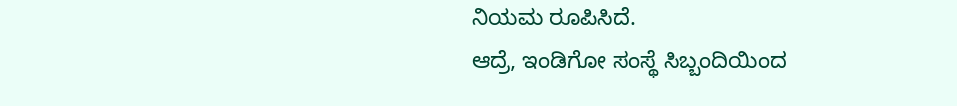ನಿಯಮ ರೂಪಿಸಿದೆ.
ಆದ್ರೆ, ಇಂಡಿಗೋ ಸಂಸ್ಥೆ ಸಿಬ್ಬಂದಿಯಿಂದ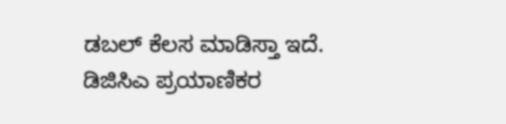ಡಬಲ್ ಕೆಲಸ ಮಾಡಿಸ್ತಾ ಇದೆ. ಡಿಜಿಸಿಎ ಪ್ರಯಾಣಿಕರ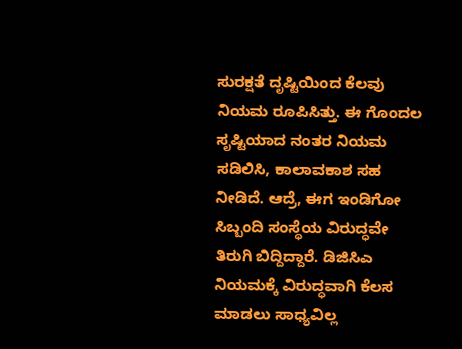ಸುರಕ್ಷತೆ ದೃಷ್ಟಿಯಿಂದ ಕೆಲವು ನಿಯಮ ರೂಪಿಸಿತ್ತು. ಈ ಗೊಂದಲ ಸೃಷ್ಟಿಯಾದ ನಂತರ ನಿಯಮ ಸಡಿಲಿಸಿ, ಕಾಲಾವಕಾಶ ಸಹ ನೀಡಿದೆ. ಆದ್ರೆ, ಈಗ ಇಂಡಿಗೋ ಸಿಬ್ಬಂದಿ ಸಂಸ್ಥೆಯ ವಿರುದ್ಧವೇ ತಿರುಗಿ ಬಿದ್ದಿದ್ದಾರೆ. ಡಿಜಿಸಿಎ ನಿಯಮಕ್ಕೆ ವಿರುದ್ಧವಾಗಿ ಕೆಲಸ ಮಾಡಲು ಸಾಧ್ಯವಿಲ್ಲ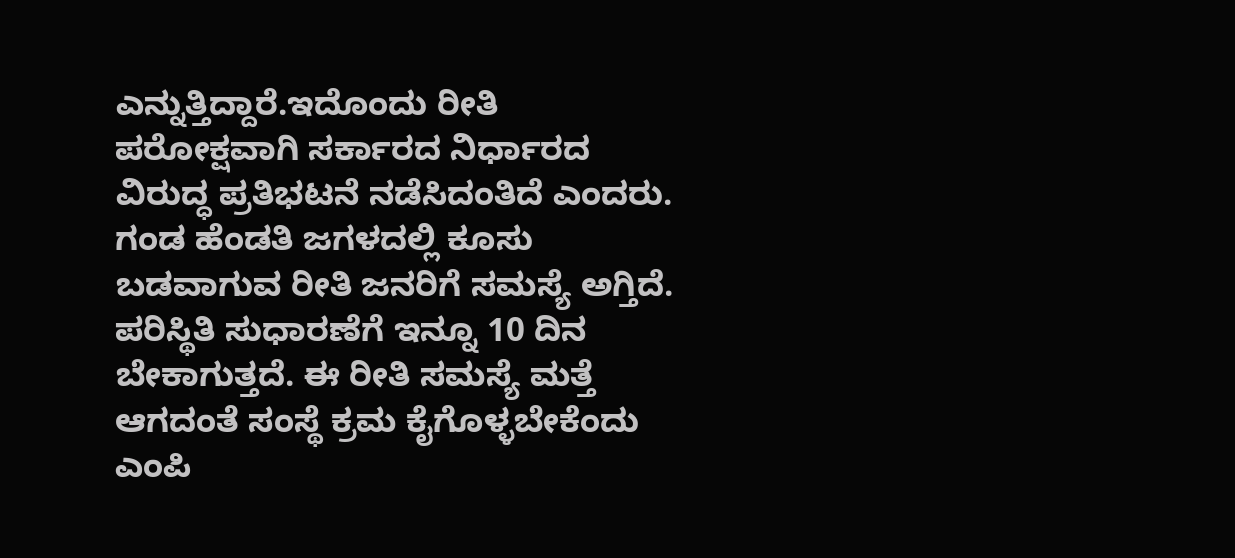ಎನ್ನುತ್ತಿದ್ದಾರೆ.ಇದೊಂದು ರೀತಿ ಪರೋಕ್ಷವಾಗಿ ಸರ್ಕಾರದ ನಿರ್ಧಾರದ ವಿರುದ್ಧ ಪ್ರತಿಭಟನೆ ನಡೆಸಿದಂತಿದೆ ಎಂದರು.
ಗಂಡ ಹೆಂಡತಿ ಜಗಳದಲ್ಲಿ ಕೂಸು ಬಡವಾಗುವ ರೀತಿ ಜನರಿಗೆ ಸಮಸ್ಯೆ ಅಗ್ತಿದೆ. ಪರಿಸ್ಥಿತಿ ಸುಧಾರಣೆಗೆ ಇನ್ನೂ 10 ದಿನ ಬೇಕಾಗುತ್ತದೆ. ಈ ರೀತಿ ಸಮಸ್ಯೆ ಮತ್ತೆ ಆಗದಂತೆ ಸಂಸ್ಥೆ ಕ್ರಮ ಕೈಗೊಳ್ಳಬೇಕೆಂದು ಎಂಪಿ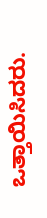ಒತ್ತಾಯಿಸಿದರು.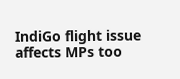IndiGo flight issue affects MPs too